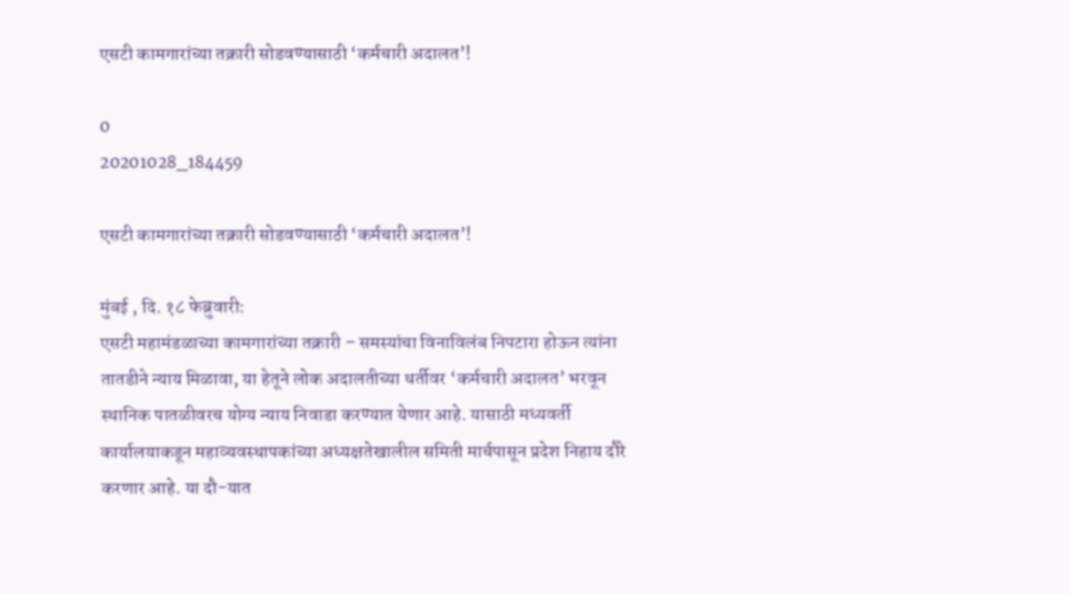एसटी कामगारांच्या तक्रारी सोडवण्यासाठी ‘कर्मचारी अदालत’!

0
20201028_184459

एसटी कामगारांच्या तक्रारी सोडवण्यासाठी ‘कर्मचारी अदालत’!

मुंबई , दि. १८ फेब्रुवारी:
एसटी महामंडळाच्या कामगारांच्या तक्रारी – समस्यांचा विनाविलंब निपटारा होऊन त्यांना तातडीने न्याय मिळावा, या हेतूने लोक अदालतीच्या धर्तीवर ‘कर्मचारी अदालत’ भरवून स्थानिक पातळीवरच योग्य न्याय निवाडा करण्यात येणार आहे. यासाठी मध्यवर्ती कार्यालयाकडून महाव्यवस्थापकांच्या अध्यक्षतेखालील समिती मार्चपासून प्रदेश निहाय दौरे करणार आहे. या दौ-यात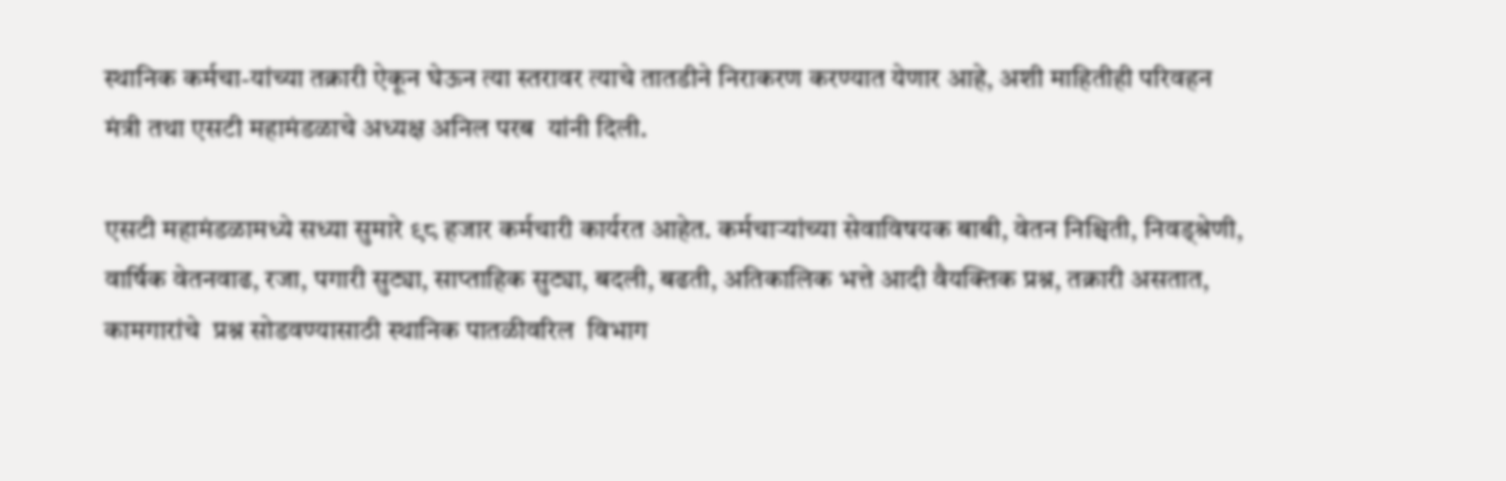स्थानिक कर्मचा-यांच्या तक्रारी ऐकून घेऊन त्या स्तरावर त्याचे तातडीने निराकरण करण्यात येणार आहे, अशी माहितीही परिवहन मंत्री तथा एसटी महामंडळाचे अध्यक्ष अनिल परब  यांनी दिली.

एसटी महामंडळामध्ये सध्या सुमारे ९८ हजार कर्मचारी कार्यरत आहेत. कर्मचाऱ्यांच्या सेवाविषयक बाबी, वेतन निश्चिती, निवड्श्रेणी, वार्षिक वेतनवाढ, रजा, पगारी सुट्या, साप्ताहिक सुट्या, बदली, बढती, अतिकालिक भत्ते आदी वैयक्तिक प्रश्न, तक्रारी असतात, कामगारांचे  प्रश्न सोडवण्यासाठी स्थानिक पातळीवरिल  विभाग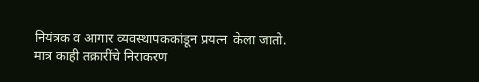नियंत्रक व आगार व्यवस्थापककांडून प्रयत्न  केला जातो. मात्र काही तक्रारींचे निराकरण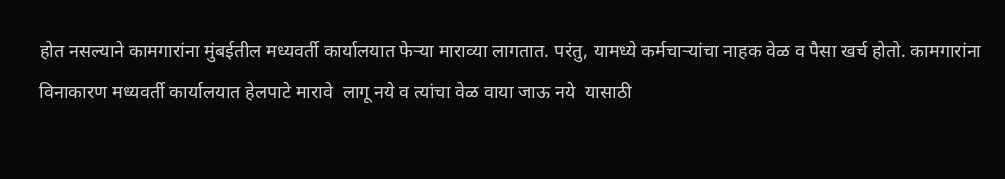होत नसल्याने कामगारांना मुंबईतील मध्यवर्ती कार्यालयात फेऱ्या माराव्या लागतात. परंतु, यामध्ये कर्मचाऱ्यांचा नाहक वेळ व पैसा खर्च होतो. कामगारांना विनाकारण मध्यवर्ती कार्यालयात हेलपाटे मारावे  लागू नये व त्यांचा वेळ वाया जाऊ नये  यासाठी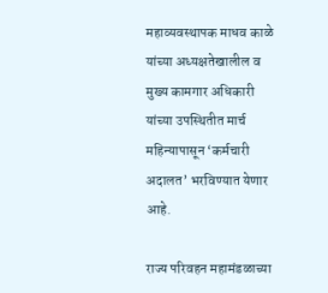महाव्यवस्थापक माधव काळे यांच्या अध्यक्षतेखालील व मुख्य कामगार अधिकारी यांच्या उपस्थितीत मार्च महिन्यापासून ‘कर्मचारी अदालत’ भरविण्यात येणार आहे.

राज्य परिवहन महामंडळाच्या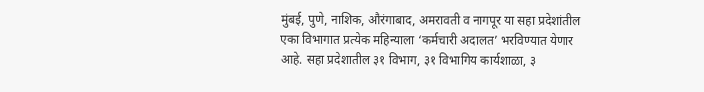मुंबई, पुणे, नाशिक, औरंगाबाद, अमरावती व नागपूर या सहा प्रदेशांतील एका विभागात प्रत्येक महिन्याला ‘कर्मचारी अदालत’ भरविण्यात येणार आहे. सहा प्रदेशातील ३१ विभाग, ३१ विभागिय कार्यशाळा, ३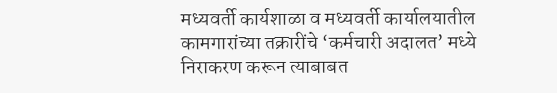मध्यवर्ती कार्यशाळा व मध्यवर्ती कार्यालयातील  कामगारांच्या तक्रारींचे ‘कर्मचारी अदालत’ मध्ये निराकरण करून त्याबाबत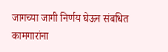जागच्या जागी निर्णय घेऊन संबधित कामगारांना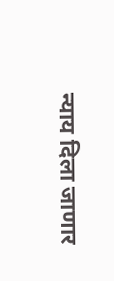न्याय दिला जाणार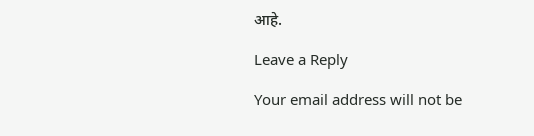आहे.

Leave a Reply

Your email address will not be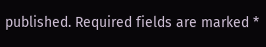published. Required fields are marked *